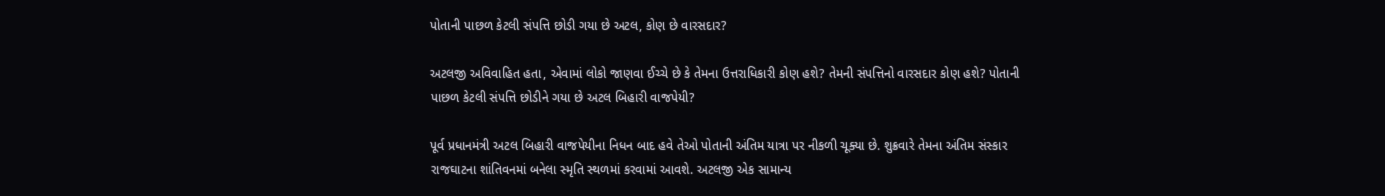પોતાની પાછળ કેટલી સંપત્તિ છોડી ગયા છે અટલ, કોણ છે વારસદાર?

અટલજી અવિવાહિત હતા, એવામાં લોકો જાણવા ઈચ્ચે છે કે તેમના ઉત્તરાધિકારી કોણ હશે? તેમની સંપત્તિનો વારસદાર કોણ હશે? પોતાની પાછળ કેટલી સંપત્તિ છોડીને ગયા છે અટલ બિહારી વાજપેયી?

પૂર્વ પ્રધાનમંત્રી અટલ બિહારી વાજપેયીના નિધન બાદ હવે તેઓ પોતાની અંતિમ યાત્રા પર નીકળી ચૂક્યા છે. શુક્રવારે તેમના અંતિમ સંસ્કાર રાજઘાટના શાંતિવનમાં બનેલા સ્મૃતિ સ્થળમાં કરવામાં આવશે. અટલજી એક સામાન્ય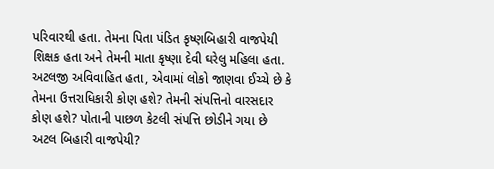પરિવારથી હતા. તેમના પિતા પંડિત કૃષ્ણબિહારી વાજપેયી શિક્ષક હતા અને તેમની માતા કૃષ્ણા દેવી ઘરેલુ મહિલા હતા. અટલજી અવિવાહિત હતા, એવામાં લોકો જાણવા ઈચ્ચે છે કે તેમના ઉત્તરાધિકારી કોણ હશે? તેમની સંપત્તિનો વારસદાર કોણ હશે? પોતાની પાછળ કેટલી સંપત્તિ છોડીને ગયા છે અટલ બિહારી વાજપેયી?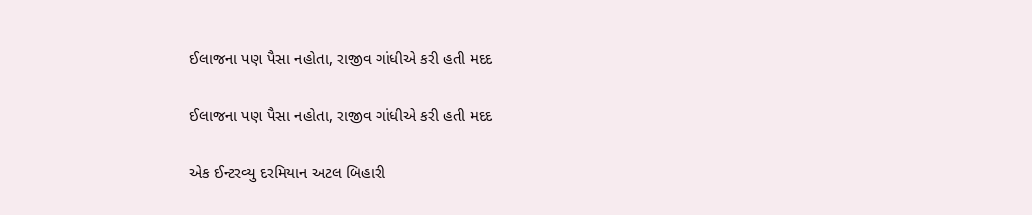ઈલાજના પણ પૈસા નહોતા, રાજીવ ગાંધીએ કરી હતી મદદ

ઈલાજના પણ પૈસા નહોતા, રાજીવ ગાંધીએ કરી હતી મદદ

એક ઈન્ટરવ્યુ દરમિયાન અટલ બિહારી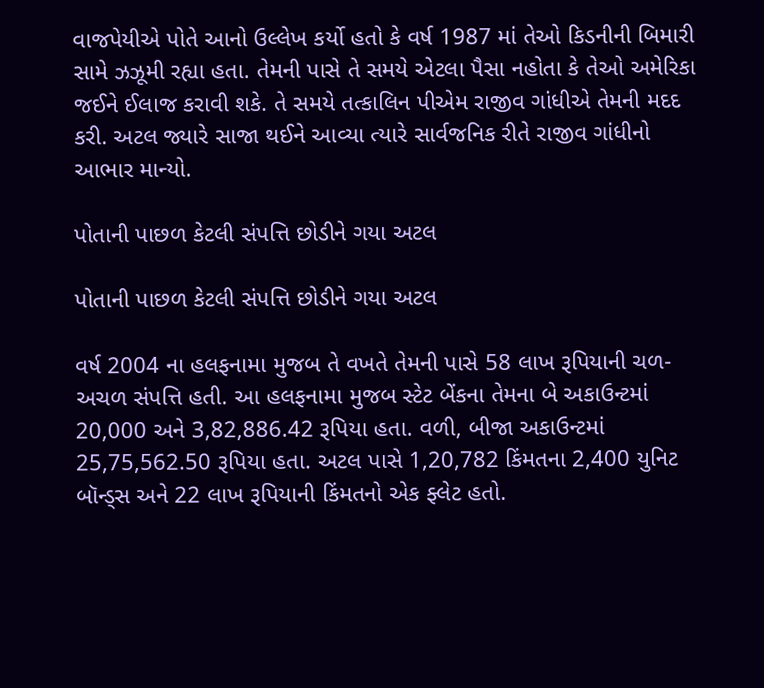વાજપેયીએ પોતે આનો ઉલ્લેખ કર્યો હતો કે વર્ષ 1987 માં તેઓ કિડનીની બિમારી સામે ઝઝૂમી રહ્યા હતા. તેમની પાસે તે સમયે એટલા પૈસા નહોતા કે તેઓ અમેરિકા જઈને ઈલાજ કરાવી શકે. તે સમયે તત્કાલિન પીએમ રાજીવ ગાંધીએ તેમની મદદ કરી. અટલ જ્યારે સાજા થઈને આવ્યા ત્યારે સાર્વજનિક રીતે રાજીવ ગાંધીનો આભાર માન્યો.

પોતાની પાછળ કેટલી સંપત્તિ છોડીને ગયા અટલ

પોતાની પાછળ કેટલી સંપત્તિ છોડીને ગયા અટલ

વર્ષ 2004 ના હલફનામા મુજબ તે વખતે તેમની પાસે 58 લાખ રૂપિયાની ચળ-અચળ સંપત્તિ હતી. આ હલફનામા મુજબ સ્ટેટ બેંકના તેમના બે અકાઉન્ટમાં 20,000 અને 3,82,886.42 રૂપિયા હતા. વળી, બીજા અકાઉન્ટમાં 25,75,562.50 રૂપિયા હતા. અટલ પાસે 1,20,782 કિંમતના 2,400 યુનિટ બૉન્ડ્સ અને 22 લાખ રૂપિયાની કિંમતનો એક ફ્લેટ હતો.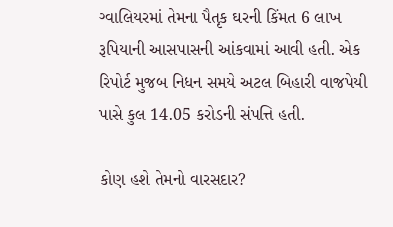ગ્વાલિયરમાં તેમના પૈતૃક ઘરની કિંમત 6 લાખ રૂપિયાની આસપાસની આંકવામાં આવી હતી. એક રિપોર્ટ મુજબ નિધન સમયે અટલ બિહારી વાજપેયી પાસે કુલ 14.05 કરોડની સંપત્તિ હતી.

કોણ હશે તેમનો વારસદાર?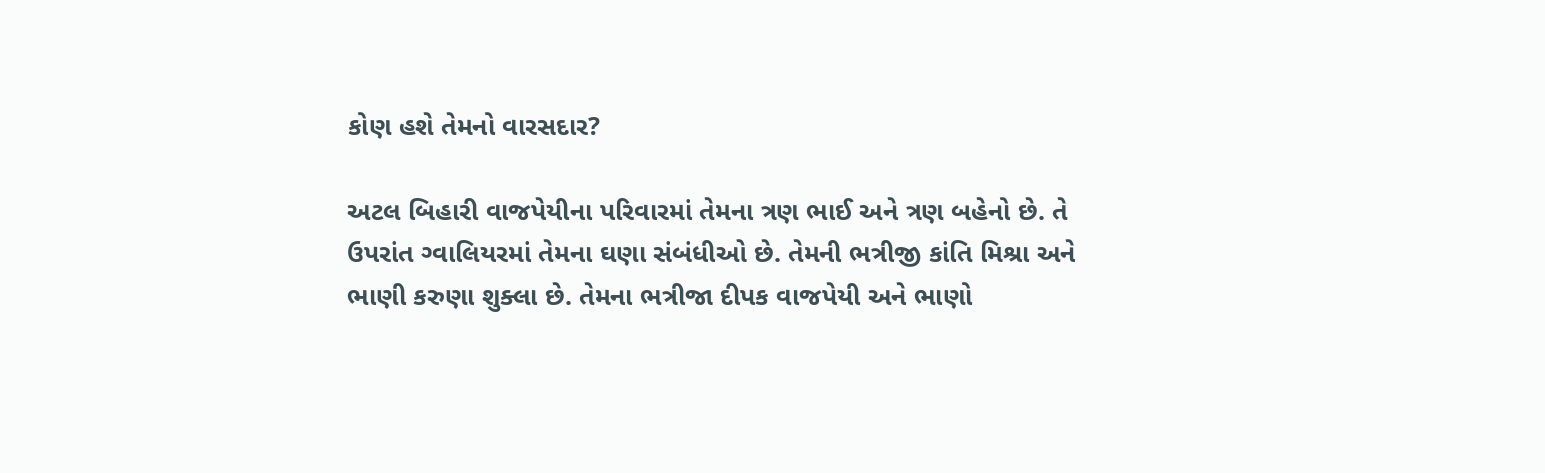કોણ હશે તેમનો વારસદાર?

અટલ બિહારી વાજપેયીના પરિવારમાં તેમના ત્રણ ભાઈ અને ત્રણ બહેનો છે. તે ઉપરાંત ગ્વાલિયરમાં તેમના ઘણા સંબંધીઓ છે. તેમની ભત્રીજી કાંતિ મિશ્રા અને ભાણી કરુણા શુક્લા છે. તેમના ભત્રીજા દીપક વાજપેયી અને ભાણો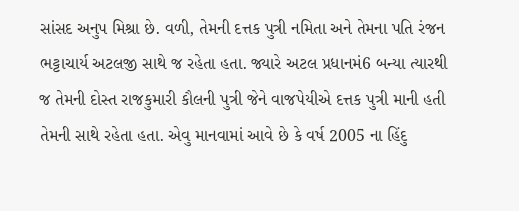સાંસદ અનુપ મિશ્રા છે. વળી, તેમની દત્તક પુત્રી નમિતા અને તેમના પતિ રંજન ભટ્ટાચાર્ય અટલજી સાથે જ રહેતા હતા. જ્યારે અટલ પ્રધાનમં6 બન્યા ત્યારથી જ તેમની દોસ્ત રાજકુમારી કૌલની પુત્રી જેને વાજપેયીએ દત્તક પુત્રી માની હતી તેમની સાથે રહેતા હતા. એવુ માનવામાં આવે છે કે વર્ષ 2005 ના હિંદુ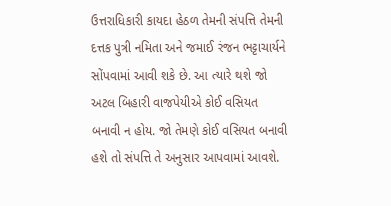ઉત્તરાધિકારી કાયદા હેઠળ તેમની સંપત્તિ તેમની દત્તક પુત્રી નમિતા અને જમાઈ રંજન ભટ્ટાચાર્યને સોંપવામાં આવી શકે છે. આ ત્યારે થશે જો અટલ બિહારી વાજપેયીએ કોઈ વસિયત બનાવી ન હોય. જો તેમણે કોઈ વસિયત બનાવી હશે તો સંપત્તિ તે અનુસાર આપવામાં આવશે.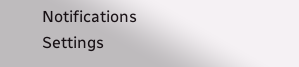Notifications
Settings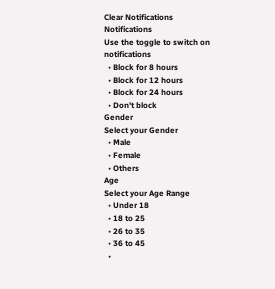Clear Notifications
Notifications
Use the toggle to switch on notifications
  • Block for 8 hours
  • Block for 12 hours
  • Block for 24 hours
  • Don't block
Gender
Select your Gender
  • Male
  • Female
  • Others
Age
Select your Age Range
  • Under 18
  • 18 to 25
  • 26 to 35
  • 36 to 45
  •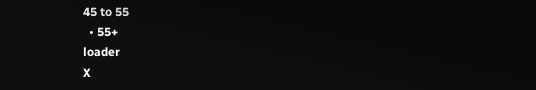45 to 55
  • 55+
loader
X